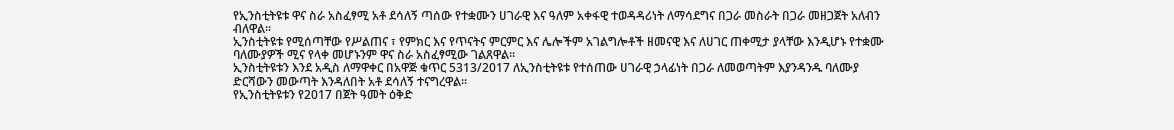የኢንስቲትዩቱ ዋና ስራ አስፈፃሚ አቶ ደሳለኝ ጣሰው የተቋሙን ሀገራዊ እና ዓለም አቀፋዊ ተወዳዳሪነት ለማሳደግና በጋራ መስራት በጋራ መዘጋጀት አለብን ብለዋል።
ኢንስቲትዩቱ የሚሰጣቸው የሥልጠና ፣ የምክር እና የጥናትና ምርምር እና ሌሎችም አገልግሎቶች ዘመናዊ እና ለሀገር ጠቀሚታ ያላቸው እንዲሆኑ የተቋሙ ባለሙያዎች ሚና የላቀ መሆኑንም ዋና ስራ አስፈፃሚው ገልጸዋል።
ኢንስቲትዩቱን እንደ አዲስ ለማዋቀር በአዋጅ ቁጥር 5313/2017 ለኢንስቲትዩቱ የተሰጠው ሀገራዊ ኃላፊነት በጋራ ለመወጣትም እያንዳንዱ ባለሙያ ድርሻውን መውጣት እንዳለበት አቶ ደሳለኝ ተናግረዋል።
የኢንስቲትዩቱን የ2017 በጀት ዓመት ዕቅድ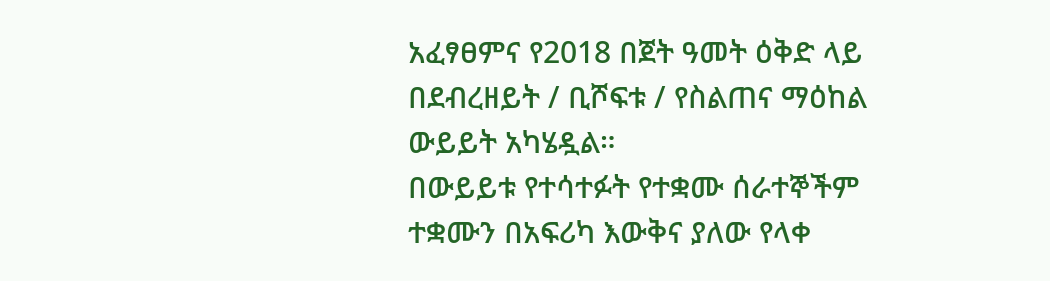አፈፃፀምና የ2018 በጀት ዓመት ዕቅድ ላይ በደብረዘይት / ቢሾፍቱ / የስልጠና ማዕከል ውይይት አካሄዷል።
በውይይቱ የተሳተፉት የተቋሙ ሰራተኞችም ተቋሙን በአፍሪካ እውቅና ያለው የላቀ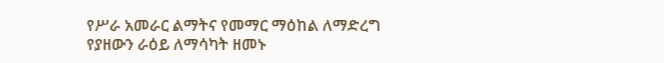የሥራ አመራር ልማትና የመማር ማዕከል ለማድረግ የያዘውን ራዕይ ለማሳካት ዘመኑ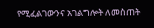የሚፈልገውንና አገልግሎት ለመስጠት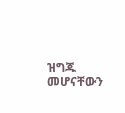ዝግጁ መሆናቸውን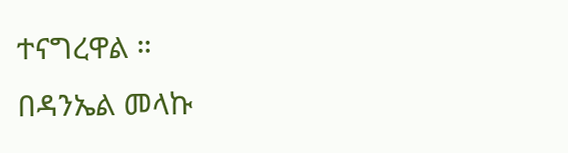ተናግረዋል ።
በዳንኤል መላኩ